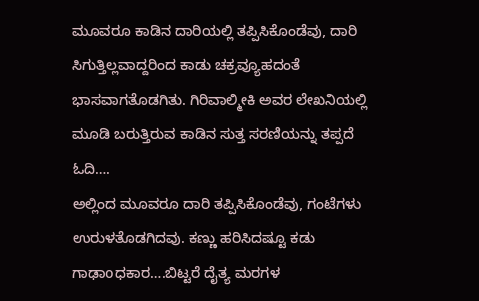ಮೂವರೂ ಕಾಡಿನ ದಾರಿಯಲ್ಲಿ ತಪ್ಪಿಸಿಕೊಂಡೆವು, ದಾರಿ ಸಿಗುತ್ತಿಲ್ಲವಾದ್ದರಿಂದ ಕಾಡು ಚಕ್ರವ್ಯೂಹದಂತೆ ಭಾಸವಾಗತೊಡಗಿತು. ಗಿರಿವಾಲ್ಮೀಕಿ ಅವರ ಲೇಖನಿಯಲ್ಲಿ ಮೂಡಿ ಬರುತ್ತಿರುವ ಕಾಡಿನ ಸುತ್ತ ಸರಣಿಯನ್ನು ತಪ್ಪದೆ ಓದಿ….
ಅಲ್ಲಿಂದ ಮೂವರೂ ದಾರಿ ತಪ್ಪಿಸಿಕೊಂಡೆವು, ಗಂಟೆಗಳು ಉರುಳತೊಡಗಿದವು. ಕಣ್ಣು ಹರಿಸಿದಷ್ಟೂ ಕಡು ಗಾಢಾoಧಕಾರ….ಬಿಟ್ಟರೆ ದೈತ್ಯ ಮರಗಳ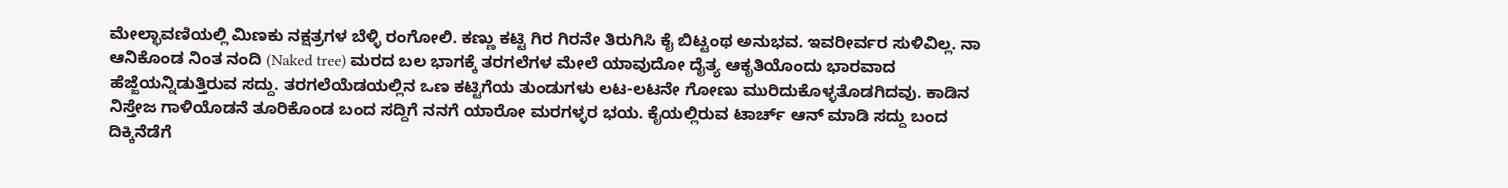ಮೇಲ್ಛಾವಣಿಯಲ್ಲಿ ಮಿಣಕು ನಕ್ಷತ್ರಗಳ ಬೆಳ್ಳಿ ರಂಗೋಲಿ. ಕಣ್ಣು ಕಟ್ಟಿ ಗಿರ ಗಿರನೇ ತಿರುಗಿಸಿ ಕೈ ಬಿಟ್ಟಂಥ ಅನುಭವ. ಇವರೀರ್ವರ ಸುಳಿವಿಲ್ಲ. ನಾ ಆನಿಕೊಂಡ ನಿಂತ ನಂದಿ (Naked tree) ಮರದ ಬಲ ಭಾಗಕ್ಕೆ ತರಗಲೆಗಳ ಮೇಲೆ ಯಾವುದೋ ದೈತ್ಯ ಆಕೃತಿಯೊಂದು ಭಾರವಾದ ಹೆಜ್ಜೆಯನ್ನಿಡುತ್ತಿರುವ ಸದ್ದು. ತರಗಲೆಯೆಡಯಲ್ಲಿನ ಒಣ ಕಟ್ಟಿಗೆಯ ತುಂಡುಗಳು ಲಟ-ಲಟನೇ ಗೋಣು ಮುರಿದುಕೊಳ್ಳತೊಡಗಿದವು. ಕಾಡಿನ ನಿಸ್ತೇಜ ಗಾಳಿಯೊಡನೆ ತೂರಿಕೊಂಡ ಬಂದ ಸದ್ದಿಗೆ ನನಗೆ ಯಾರೋ ಮರಗಳ್ಳರ ಭಯ. ಕೈಯಲ್ಲಿರುವ ಟಾರ್ಚ್ ಆನ್ ಮಾಡಿ ಸದ್ದು ಬಂದ ದಿಕ್ಕಿನೆಡೆಗೆ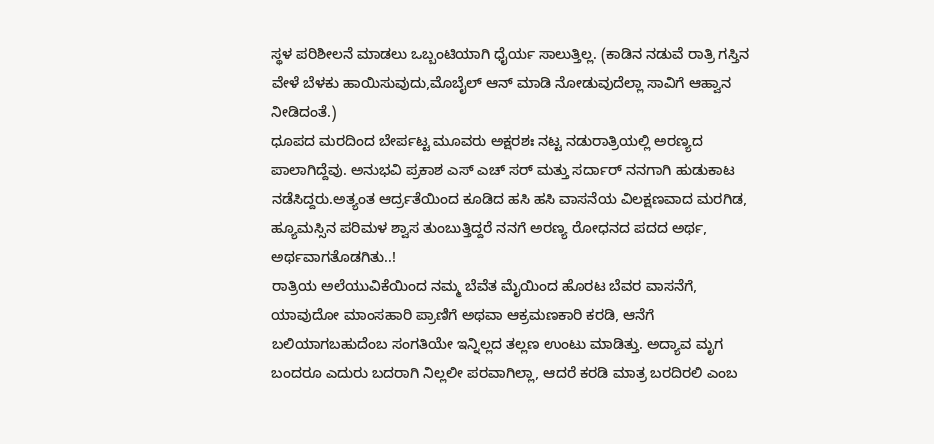ಸ್ಥಳ ಪರಿಶೀಲನೆ ಮಾಡಲು ಒಬ್ಬಂಟಿಯಾಗಿ ಧೈರ್ಯ ಸಾಲುತ್ತಿಲ್ಲ. (ಕಾಡಿನ ನಡುವೆ ರಾತ್ರಿ ಗಸ್ತಿನ ವೇಳೆ ಬೆಳಕು ಹಾಯಿಸುವುದು,ಮೊಬೈಲ್ ಆನ್ ಮಾಡಿ ನೋಡುವುದೆಲ್ಲಾ ಸಾವಿಗೆ ಆಹ್ವಾನ ನೀಡಿದಂತೆ.)
ಧೂಪದ ಮರದಿಂದ ಬೇರ್ಪಟ್ಟ ಮೂವರು ಅಕ್ಷರಶಃ ನಟ್ಟ ನಡುರಾತ್ರಿಯಲ್ಲಿ ಅರಣ್ಯದ ಪಾಲಾಗಿದ್ದೆವು. ಅನುಭವಿ ಪ್ರಕಾಶ ಎಸ್ ಎಚ್ ಸರ್ ಮತ್ತು ಸರ್ದಾರ್ ನನಗಾಗಿ ಹುಡುಕಾಟ ನಡೆಸಿದ್ದರು.ಅತ್ಯಂತ ಆರ್ದ್ರತೆಯಿಂದ ಕೂಡಿದ ಹಸಿ ಹಸಿ ವಾಸನೆಯ ವಿಲಕ್ಷಣವಾದ ಮರಗಿಡ, ಹ್ಯೂಮಸ್ಸಿನ ಪರಿಮಳ ಶ್ವಾಸ ತುಂಬುತ್ತಿದ್ದರೆ ನನಗೆ ಅರಣ್ಯ ರೋಧನದ ಪದದ ಅರ್ಥ, ಅರ್ಥವಾಗತೊಡಗಿತು..!
ರಾತ್ರಿಯ ಅಲೆಯುವಿಕೆಯಿಂದ ನಮ್ಮ ಬೆವೆತ ಮೈಯಿಂದ ಹೊರಟ ಬೆವರ ವಾಸನೆಗೆ, ಯಾವುದೋ ಮಾಂಸಹಾರಿ ಪ್ರಾಣಿಗೆ ಅಥವಾ ಆಕ್ರಮಣಕಾರಿ ಕರಡಿ, ಆನೆಗೆ ಬಲಿಯಾಗಬಹುದೆಂಬ ಸಂಗತಿಯೇ ಇನ್ನಿಲ್ಲದ ತಲ್ಲಣ ಉಂಟು ಮಾಡಿತ್ತು. ಅದ್ಯಾವ ಮೃಗ ಬಂದರೂ ಎದುರು ಬದರಾಗಿ ನಿಲ್ಲಲೀ ಪರವಾಗಿಲ್ಲಾ, ಆದರೆ ಕರಡಿ ಮಾತ್ರ ಬರದಿರಲಿ ಎಂಬ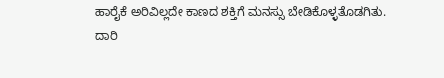ಹಾರೈಕೆ ಅರಿವಿಲ್ಲದೇ ಕಾಣದ ಶಕ್ತಿಗೆ ಮನಸ್ಸು ಬೇಡಿಕೊಳ್ಳತೊಡಗಿತು.
ದಾರಿ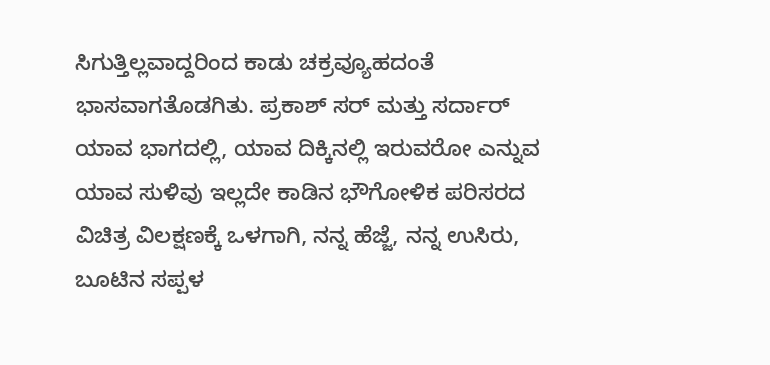ಸಿಗುತ್ತಿಲ್ಲವಾದ್ದರಿಂದ ಕಾಡು ಚಕ್ರವ್ಯೂಹದಂತೆ ಭಾಸವಾಗತೊಡಗಿತು. ಪ್ರಕಾಶ್ ಸರ್ ಮತ್ತು ಸರ್ದಾರ್ ಯಾವ ಭಾಗದಲ್ಲಿ, ಯಾವ ದಿಕ್ಕಿನಲ್ಲಿ ಇರುವರೋ ಎನ್ನುವ ಯಾವ ಸುಳಿವು ಇಲ್ಲದೇ ಕಾಡಿನ ಭೌಗೋಳಿಕ ಪರಿಸರದ ವಿಚಿತ್ರ ವಿಲಕ್ಷಣಕ್ಕೆ ಒಳಗಾಗಿ, ನನ್ನ ಹೆಜ್ಜೆ, ನನ್ನ ಉಸಿರು, ಬೂಟಿನ ಸಪ್ಪಳ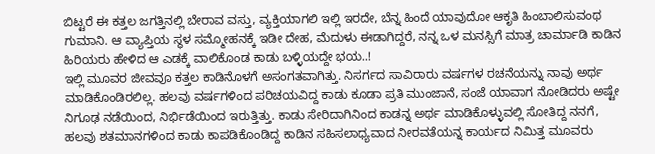ಬಿಟ್ಟರೆ ಈ ಕತ್ತಲ ಜಗತ್ತಿನಲ್ಲಿ ಬೇರಾವ ವಸ್ತು, ವ್ಯಕ್ತಿಯಾಗಲಿ ಇಲ್ಲಿ ಇರದೇ, ಬೆನ್ನ ಹಿಂದೆ ಯಾವುದೋ ಆಕೃತಿ ಹಿಂಬಾಲಿಸುವಂಥ ಗುಮಾನಿ. ಆ ವ್ಯಾಪ್ತಿಯ ಸ್ಥಳ ಸಮ್ಮೋಹನಕ್ಕೆ ಇಡೀ ದೇಹ, ಮೆದುಳು ಈಡಾಗಿದ್ದರೆ, ನನ್ನ ಒಳ ಮನಸ್ಸಿಗೆ ಮಾತ್ರ ಚಾರ್ಮಾಡಿ ಕಾಡಿನ ಹಿರಿಯರು ಹೇಳಿದ ಆ ಎಡಕ್ಕೆ ವಾಲಿಕೊಂಡ ಕಾಡು ಬಳ್ಳಿಯದ್ದೇ ಭಯ..!
ಇಲ್ಲಿ ಮೂವರ ಜೀವವೂ ಕತ್ತಲ ಕಾಡಿನೊಳಗೆ ಅಸಂಗತವಾಗಿತ್ತು. ನಿಸರ್ಗದ ಸಾವಿರಾರು ವರ್ಷಗಳ ರಚನೆಯನ್ನು ನಾವು ಅರ್ಥ ಮಾಡಿಕೊಂಡಿರಲಿಲ್ಲ. ಹಲವು ವರ್ಷಗಳಿಂದ ಪರಿಚಯವಿದ್ದ ಕಾಡು ಕೂಡಾ ಪ್ರತಿ ಮುಂಜಾನೆ, ಸಂಜೆ ಯಾವಾಗ ನೋಡಿದರು ಅಷ್ಟೇ ನಿಗೂಢ ನಡೆಯಿಂದ, ನಿರ್ಭಿಡೆಯಿಂದ ಇರುತ್ತಿತ್ತು. ಕಾಡು ಸೇರಿದಾಗಿನಿಂದ ಕಾಡನ್ನ ಅರ್ಥ ಮಾಡಿಕೊಳ್ಳುವಲ್ಲಿ ಸೋತಿದ್ದ ನನಗೆ, ಹಲವು ಶತಮಾನಗಳಿಂದ ಕಾಡು ಕಾಪಡಿಕೊಂಡಿದ್ದ ಕಾಡಿನ ಸಹಿಸಲಾಧ್ಯವಾದ ನೀರವತೆಯನ್ನ ಕಾರ್ಯದ ನಿಮಿತ್ತ ಮೂವರು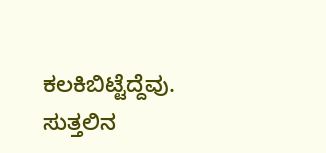ಕಲಕಿಬಿಟ್ಟೆದ್ದೆವು.
ಸುತ್ತಲಿನ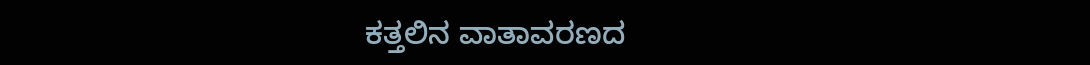ಕತ್ತಲಿನ ವಾತಾವರಣದ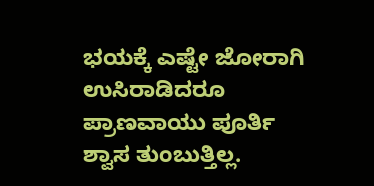ಭಯಕ್ಕೆ ಎಷ್ಟೇ ಜೋರಾಗಿ ಉಸಿರಾಡಿದರೂ ಪ್ರಾಣವಾಯು ಪೂರ್ತಿ ಶ್ವಾಸ ತುಂಬುತ್ತಿಲ್ಲ.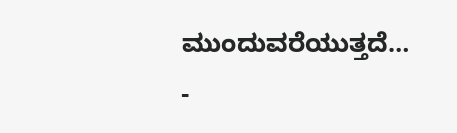ಮುಂದುವರೆಯುತ್ತದೆ…
-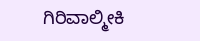ಗಿರಿವಾಲ್ಮೀಕಿ